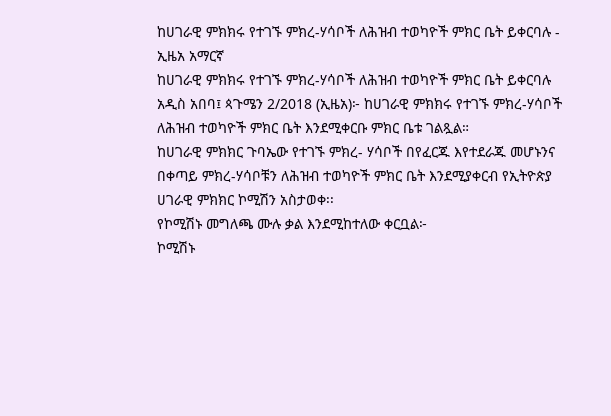ከሀገራዊ ምክክሩ የተገኙ ምክረ-ሃሳቦች ለሕዝብ ተወካዮች ምክር ቤት ይቀርባሉ - ኢዜአ አማርኛ
ከሀገራዊ ምክክሩ የተገኙ ምክረ-ሃሳቦች ለሕዝብ ተወካዮች ምክር ቤት ይቀርባሉ
አዲስ አበባ፤ ጳጉሜን 2/2018 (ኢዜአ)፦ ከሀገራዊ ምክክሩ የተገኙ ምክረ-ሃሳቦች ለሕዝብ ተወካዮች ምክር ቤት እንደሚቀርቡ ምክር ቤቱ ገልጿል።
ከሀገራዊ ምክክር ጉባኤው የተገኙ ምክረ- ሃሳቦች በየፈርጁ እየተደራጁ መሆኑንና በቀጣይ ምክረ-ሃሳቦቹን ለሕዝብ ተወካዮች ምክር ቤት እንደሚያቀርብ የኢትዮጵያ ሀገራዊ ምክክር ኮሚሽን አስታወቀ፡፡
የኮሚሽኑ መግለጫ ሙሉ ቃል እንደሚከተለው ቀርቧል፦
ኮሚሽኑ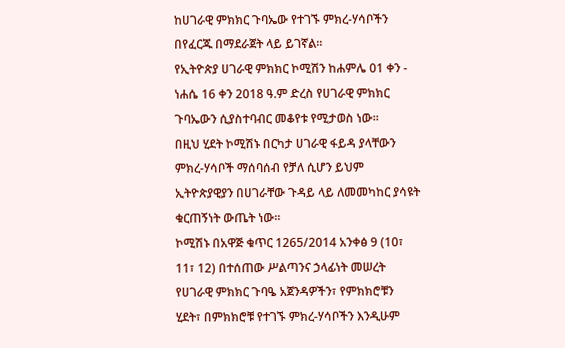ከሀገራዊ ምክክር ጉባኤው የተገኙ ምክረ-ሃሳቦችን በየፈርጁ በማደራጀት ላይ ይገኛል።
የኢትዮጵያ ሀገራዊ ምክክር ኮሚሽን ከሐምሌ 01 ቀን - ነሐሴ 16 ቀን 2018 ዓ.ም ድረስ የሀገራዊ ምክክር ጉባኤውን ሲያስተባብር መቆየቱ የሚታወስ ነው፡፡
በዚህ ሂደት ኮሚሽኑ በርካታ ሀገራዊ ፋይዳ ያላቸውን ምክረ-ሃሳቦች ማሰባሰብ የቻለ ሲሆን ይህም ኢትዮጵያዊያን በሀገራቸው ጉዳይ ላይ ለመመካከር ያሳዩት ቁርጠኝነት ውጤት ነው፡፡
ኮሚሽኑ በአዋጅ ቁጥር 1265/2014 አንቀፅ 9 (10፣ 11፣ 12) በተሰጠው ሥልጣንና ኃላፊነት መሠረት
የሀገራዊ ምክክር ጉባዔ አጀንዳዎችን፣ የምክክሮቹን ሂደት፣ በምክክሮቹ የተገኙ ምክረ-ሃሳቦችን እንዲሁም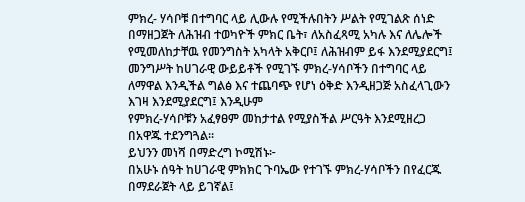ምክረ- ሃሳቦቹ በተግባር ላይ ሊውሉ የሚችሉበትን ሥልት የሚገልጽ ሰነድ በማዘጋጀት ለሕዝብ ተወካዮች ምክር ቤት፣ ለአስፈጻሚ አካሉ እና ለሌሎች የሚመለከታቸዉ የመንግስት አካላት አቅርቦ፤ ለሕዝብም ይፋ እንደሚያደርግ፤
መንግሥት ከሀገራዊ ውይይቶች የሚገኙ ምክረ-ሃሳቦችን በተግባር ላይ ለማዋል እንዲችል ግልፅ እና ተጨባጭ የሆነ ዕቅድ እንዲዘጋጅ አስፈላጊውን እገዛ እንደሚያደርግ፤ እንዲሁም
የምክረ-ሃሳቦቹን አፈፃፀም መከታተል የሚያስችል ሥርዓት እንደሚዘረጋ በአዋጁ ተደንግጓል፡፡
ይህንን መነሻ በማድረግ ኮሚሽኑ፦
በአሁኑ ሰዓት ከሀገራዊ ምክክር ጉባኤው የተገኙ ምክረ-ሃሳቦችን በየፈርጁ በማደራጀት ላይ ይገኛል፤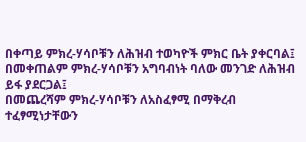በቀጣይ ምክረ-ሃሳቦቹን ለሕዝብ ተወካዮች ምክር ቤት ያቀርባል፤
በመቀጠልም ምክረ-ሃሳቦቹን አግባብነት ባለው መንገድ ለሕዝብ ይፋ ያደርጋል፤
በመጨረሻም ምክረ-ሃሳቦቹን ለአስፈፃሚ በማቅረብ ተፈፃሚነታቸውን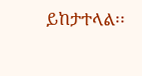ይከታተላል፡፡